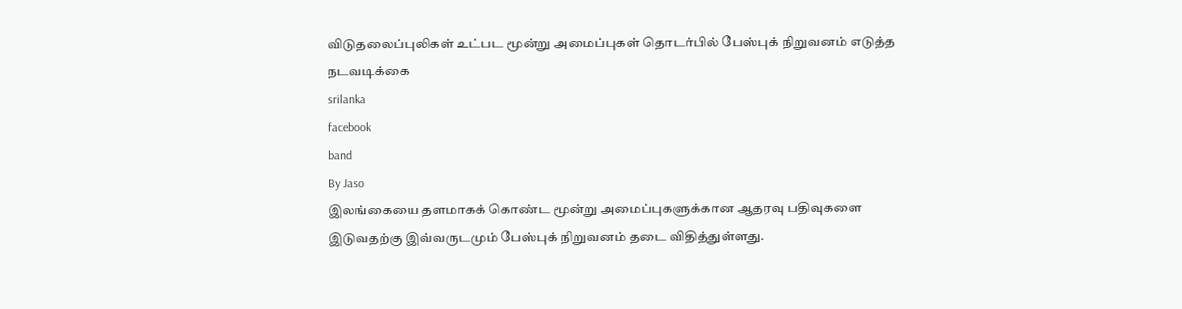விடுதலைப்புலிகள் உட்பட மூன்று அமைப்புகள் தொடர்பில் பேஸ்புக் நிறுவனம் எடுத்த நடவடிக்கை
srilanka
facebook
band
By Jaso
இலங்கையை தளமாகக் கொண்ட மூன்று அமைப்புகளுக்கான ஆதரவு பதிவுகளை இடுவதற்கு இவ்வருடமும் பேஸ்புக் நிறுவனம் தடை விதித்துள்ளது.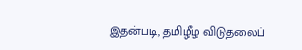இதன்படி, தமிழீழ விடுதலைப்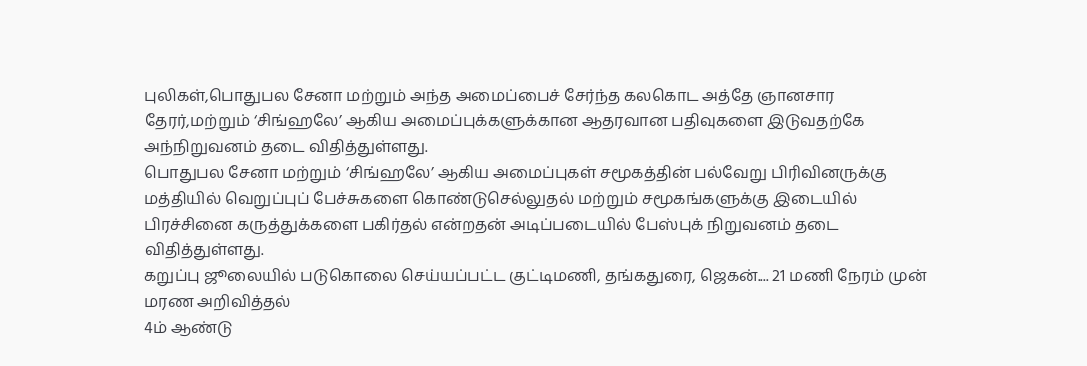புலிகள்,பொதுபல சேனா மற்றும் அந்த அமைப்பைச் சேர்ந்த கலகொட அத்தே ஞானசார தேரர்,மற்றும் ‘சிங்ஹலே’ ஆகிய அமைப்புக்களுக்கான ஆதரவான பதிவுகளை இடுவதற்கே அந்நிறுவனம் தடை விதித்துள்ளது.
பொதுபல சேனா மற்றும் ‘சிங்ஹலே’ ஆகிய அமைப்புகள் சமூகத்தின் பல்வேறு பிரிவினருக்கு மத்தியில் வெறுப்புப் பேச்சுகளை கொண்டுசெல்லுதல் மற்றும் சமூகங்களுக்கு இடையில் பிரச்சினை கருத்துக்களை பகிர்தல் என்றதன் அடிப்படையில் பேஸ்புக் நிறுவனம் தடை விதித்துள்ளது.
கறுப்பு ஜூலையில் படுகொலை செய்யப்பட்ட குட்டிமணி, தங்கதுரை, ஜெகன்.... 21 மணி நேரம் முன்
மரண அறிவித்தல்
4ம் ஆண்டு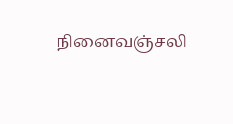நினைவஞ்சலி